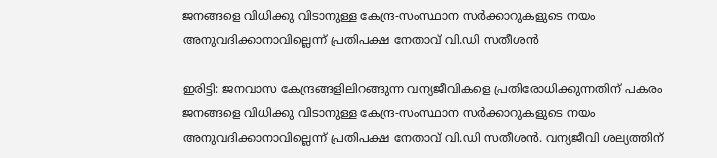ജനങ്ങളെ വിധിക്കു വിടാനുള്ള കേന്ദ്ര-സംസ്ഥാന സർക്കാറുകളുടെ നയം അനുവദിക്കാനാവില്ലെന്ന് പ്രതിപക്ഷ നേതാവ് വി.ഡി സതീശൻ

ഇരിട്ടി: ജനവാസ കേന്ദ്രങ്ങളിലിറങ്ങുന്ന വന്യജീവികളെ പ്രതിരോധിക്കുന്നതിന് പകരം ജനങ്ങളെ വിധിക്കു വിടാനുള്ള കേന്ദ്ര-സംസ്ഥാന സർക്കാറുകളുടെ നയം അനുവദിക്കാനാവില്ലെന്ന് പ്രതിപക്ഷ നേതാവ് വി.ഡി സതീശൻ. വന്യജീവി ശല്യത്തിന്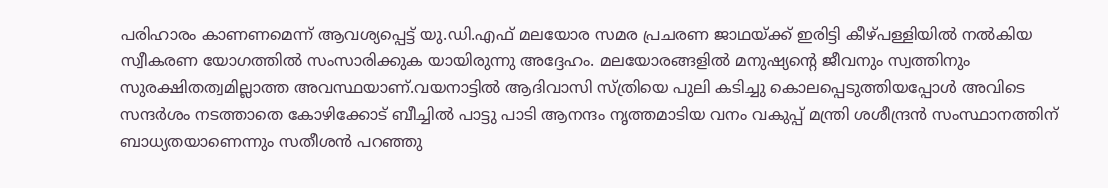പരിഹാരം കാണണമെന്ന് ആവശ്യപ്പെട്ട് യു.ഡി.എഫ് മലയോര സമര പ്രചരണ ജാഥയ്ക്ക് ഇരിട്ടി കീഴ്പള്ളിയില്‍ നല്‍കിയ സ്വീകരണ യോഗത്തില്‍ സംസാരിക്കുക യായിരുന്നു അദ്ദേഹം. മലയോരങ്ങളില്‍ മനുഷ്യൻ്റെ ജീവനും സ്വത്തിനും സുരക്ഷിതത്വമില്ലാത്ത അവസ്ഥയാണ്.വയനാട്ടില്‍ ആദിവാസി സ്ത്രിയെ പുലി കടിച്ചു കൊലപ്പെടുത്തിയപ്പോള്‍ അവിടെ സന്ദർശം നടത്താതെ കോഴിക്കോട് ബീച്ചില്‍ പാട്ടു പാടി ആനന്ദം നൃത്തമാടിയ വനം വകുപ്പ് മന്ത്രി ശശീന്ദ്രൻ സംസ്ഥാനത്തിന് ബാധ്യതയാണെന്നും സതീശൻ പറഞ്ഞു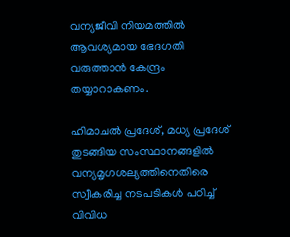വന്യജീവി നിയമത്തില്‍ ആവശ്യമായ ഭേദഗതി വരുത്താൻ കേന്ദ്രം തയ്യാറാകണം.

ഹിമാചല്‍ പ്രദേശ്, മധ്യ പ്രദേശ് തുടങ്ങിയ സംസ്ഥാനങ്ങളില്‍ വന്യമൃഗശല്യത്തിനെതിരെ സ്വീകരിച്ച നടപടികള്‍ പഠിച്ച്‌ വിവിധ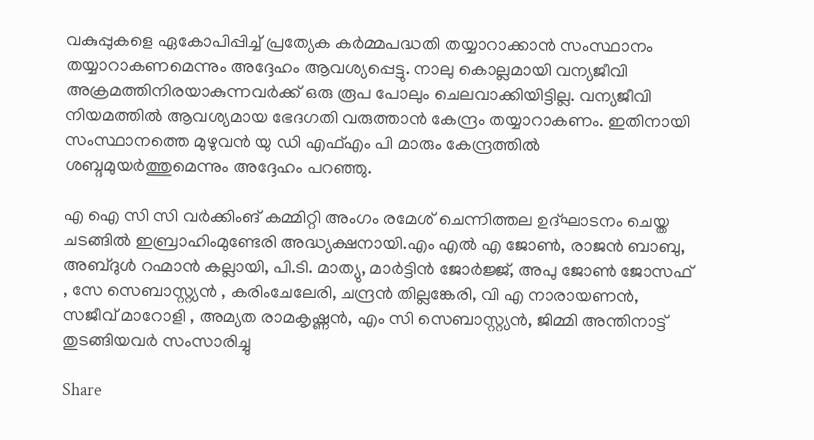വകുപ്പുകളെ ഏകോപിപ്പിച്ച്‌ പ്രത്യേക കർമ്മപദ്ധതി തയ്യാറാക്കാൻ സംസ്ഥാനം തയ്യാറാകണമെന്നും അദ്ദേഹം ആവശ്യപ്പെട്ടു. നാലു കൊല്ലമായി വന്യജീവി അക്രമത്തിനിരയാകുന്നവർക്ക് ഒരു രൂപ പോലും ചെലവാക്കിയിട്ടില്ല. വന്യജീവി നിയമത്തില്‍ ആവശ്യമായ ഭേദഗതി വരുത്താൻ കേന്ദ്രം തയ്യാറാകണം. ഇതിനായി സംസ്ഥാനത്തെ മുഴുവൻ യു ഡി എഫ്‌എം പി മാരും കേന്ദ്രത്തില്‍ ശബ്ദമുയർത്തുമെന്നും അദ്ദേഹം പറഞ്ഞു.

എ ഐ സി സി വർക്കിംങ് കമ്മിറ്റി അംഗം രമേശ് ചെന്നിത്തല ഉദ്ഘാടനം ചെയ്ത ചടങ്ങില്‍ ഇബ്രാഹിംമുണ്ടേരി അദ്ധ്യക്ഷനായി.എം എല്‍ എ ജോണ്‍, രാജൻ ബാബു, അബ്ദുള്‍ റഹ്മാൻ കല്ലായി, പി.ടി. മാത്യു, മാർട്ടിൻ ജോർജ്ജ്, അപു ജോണ്‍ ജോസഫ് , സേ സെബാസ്റ്റ്യൻ , കരിംചേലേരി, ചന്ദ്രൻ തില്ലങ്കേരി, വി എ നാരായണൻ, സജീവ് മാറോളി , അമ്യത രാമകൃഷ്ണൻ, എം സി സെബാസ്റ്റ്യൻ, ജിമ്മി അന്തിനാട്ട് തുടങ്ങിയവർ സംസാരിച്ചു

Share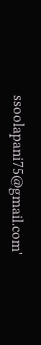ssoolapani75@gmail.com'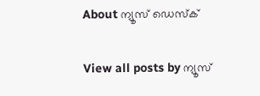About ന്യൂസ് ഡെസ്ക്

View all posts by ന്യൂസ്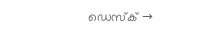ഡെസ്ക് →